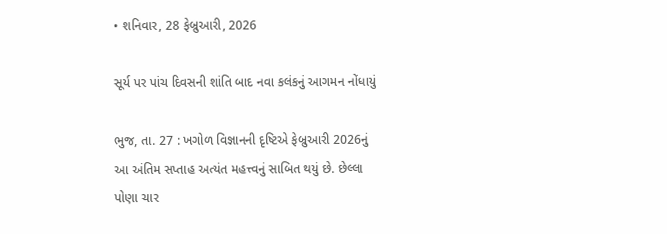• શનિવાર, 28 ફેબ્રુઆરી, 2026

સૂર્ય પર પાંચ દિવસની શાંતિ બાદ નવા કલંકનું આગમન નોંધાયું

ભુજ, તા. 27 : ખગોળ વિજ્ઞાનની દૃષ્ટિએ ફેબ્રુઆરી 2026નું આ અંતિમ સપ્તાહ અત્યંત મહત્ત્વનું સાબિત થયું છે. છેલ્લા પોણા ચાર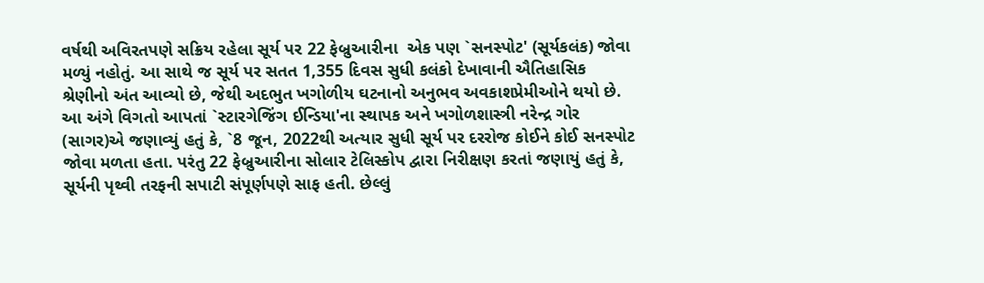વર્ષથી અવિરતપણે સક્રિય રહેલા સૂર્ય પર 22 ફેબ્રુઆરીના  એક પણ `સનસ્પોટ' (સૂર્યકલંક) જોવા મળ્યું નહોતું. આ સાથે જ સૂર્ય પર સતત 1,355 દિવસ સુધી કલંકો દેખાવાની ઐતિહાસિક શ્રેણીનો અંત આવ્યો છે, જેથી અદભુત ખગોળીય ઘટનાનો અનુભવ અવકાશપ્રેમીઓને થયો છે. આ અંગે વિગતો આપતાં `સ્ટારગેજિંગ ઈન્ડિયા'ના સ્થાપક અને ખગોળશાસ્ત્રી નરેન્દ્ર ગોર (સાગર)એ જણાવ્યું હતું કે, `8 જૂન, 2022થી અત્યાર સુધી સૂર્ય પર દરરોજ કોઈને કોઈ સનસ્પોટ જોવા મળતા હતા. પરંતુ 22 ફેબ્રુઆરીના સોલાર ટેલિસ્કોપ દ્વારા નિરીક્ષણ કરતાં જણાયું હતું કે, સૂર્યની પૃથ્વી તરફની સપાટી સંપૂર્ણપણે સાફ હતી. છેલ્લું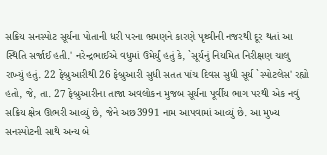સક્રિય સનસ્પોટ સૂર્યના પોતાની ધરી પરના ભ્રમણને કારણે પૃથ્વીની નજરથી દૂર થતાં આ સ્થિતિ સર્જાઈ હતી.' નરેન્દ્રભાઈએ વધુમાં ઉમેર્યું હતું કે, `સૂર્યનું નિયમિત નિરીક્ષણ ચાલુ રાખ્યું હતું. 22 ફેબ્રુઆરીથી 26 ફેબ્રુઆરી સુધી સતત પાંચ દિવસ સુધી સૂર્ય `સ્પોટલેસ' રહ્યો હતો, જે, તા. 27 ફેબ્રુઆરીના તાજા અવલોકન મુજબ સૂર્યના પૂર્વીય ભાગ પરથી એક નવું સક્રિય ક્ષેત્ર ઊભરી આવ્યું છે, જેને અછ3991 નામ આપવામાં આવ્યું છે. આ મુખ્ય સનસ્પોટની સાથે અન્ય બે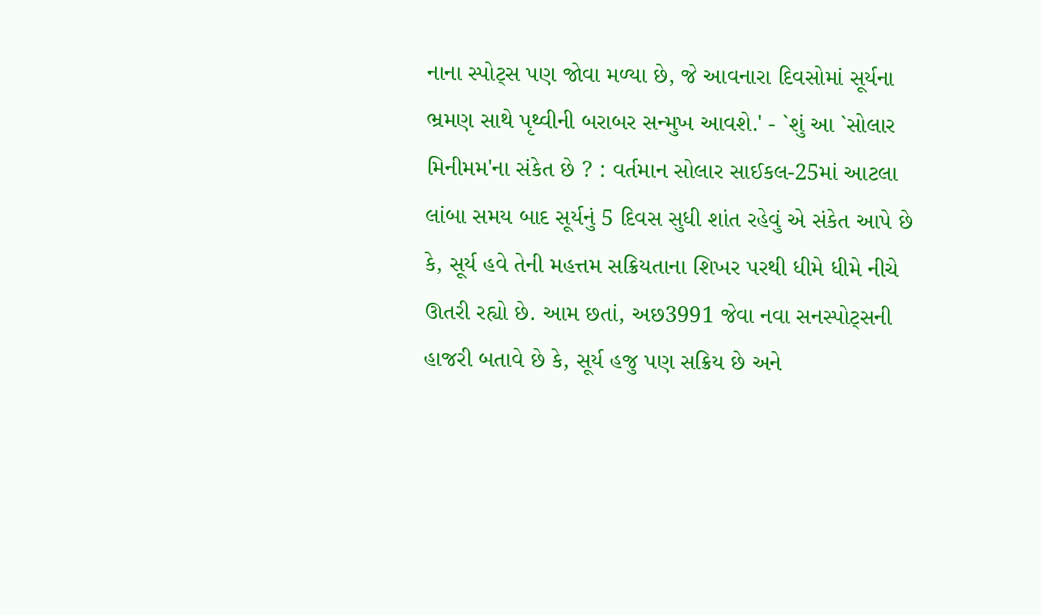નાના સ્પોટ્સ પણ જોવા મળ્યા છે, જે આવનારા દિવસોમાં સૂર્યના ભ્રમણ સાથે પૃથ્વીની બરાબર સન્મુખ આવશે.' - `શું આ `સોલાર મિનીમમ'ના સંકેત છે ? : વર્તમાન સોલાર સાઈકલ-25માં આટલા લાંબા સમય બાદ સૂર્યનું 5 દિવસ સુધી શાંત રહેવું એ સંકેત આપે છે કે, સૂર્ય હવે તેની મહત્તમ સક્રિયતાના શિખર પરથી ધીમે ધીમે નીચે ઊતરી રહ્યો છે. આમ છતાં, અછ3991 જેવા નવા સનસ્પોટ્સની હાજરી બતાવે છે કે, સૂર્ય હજુ પણ સક્રિય છે અને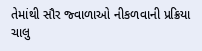તેમાંથી સૌર જ્વાળાઓ નીકળવાની પ્રક્રિયા ચાલુ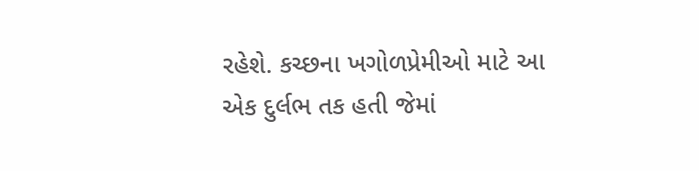રહેશે. કચ્છના ખગોળપ્રેમીઓ માટે આ એક દુર્લભ તક હતી જેમાં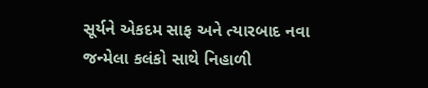સૂર્યને એકદમ સાફ અને ત્યારબાદ નવા જન્મેલા કલંકો સાથે નિહાળી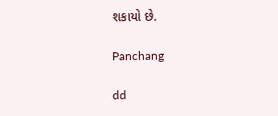શકાયો છે.

Panchang

dd